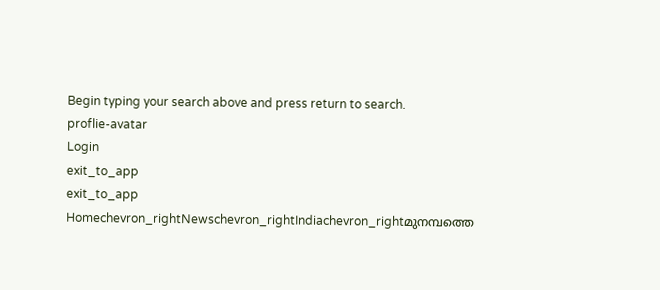Begin typing your search above and press return to search.
proflie-avatar
Login
exit_to_app
exit_to_app
Homechevron_rightNewschevron_rightIndiachevron_rightമുനമ്പത്തെ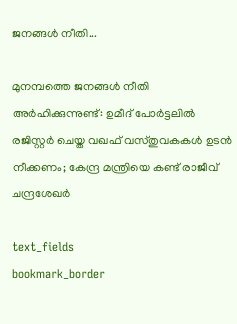ജനങ്ങൾ നീതി...

മുനമ്പത്തെ ജനങ്ങൾ നീതി അർഹിക്കുന്നുണ്ട്: ഉമീദ് പോർട്ടലിൽ രജിസ്റ്റർ ചെയ്ത വഖഫ് വസ്തുവകകൾ ഉടൻ നീക്കണം; കേന്ദ്ര മന്ത്രിയെ കണ്ട് രാജീവ് ചന്ദ്രശേഖർ

text_fields
bookmark_border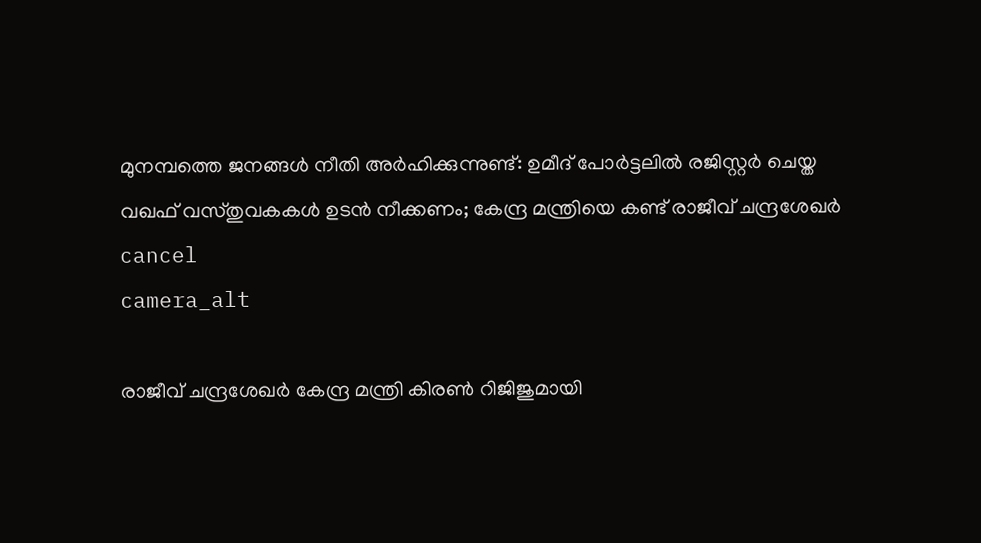മുനമ്പത്തെ ജനങ്ങൾ നീതി അർഹിക്കുന്നുണ്ട്: ഉമീദ് പോർട്ടലിൽ രജിസ്റ്റർ ചെയ്ത വഖഫ് വസ്തുവകകൾ ഉടൻ നീക്കണം; കേന്ദ്ര മന്ത്രിയെ കണ്ട് രാജീവ് ചന്ദ്രശേഖർ
cancel
camera_alt

രാജീവ് ചന്ദ്രശേഖർ കേന്ദ്ര മന്ത്രി കിരൺ റിജിജുമായി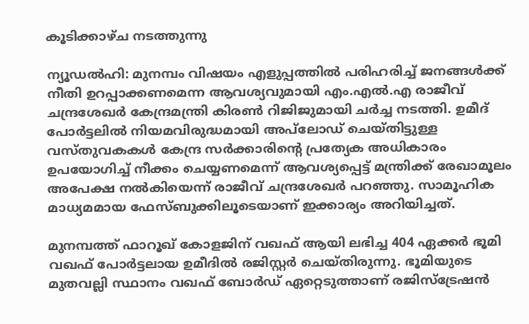കൂടിക്കാഴ്ച നടത്തുന്നു

ന്യൂഡൽഹി: മുനമ്പം വിഷയം എളുപ്പത്തിൽ പരിഹരിച്ച് ജനങ്ങൾക്ക് നീതി ഉറപ്പാക്കണമെന്ന ആവശ്യവുമായി എം.എൽ.എ രാജീവ് ചന്ദ്രശേഖർ കേന്ദ്രമന്ത്രി കിരൺ റിജിജുമായി ചർച്ച നടത്തി. ഉമീദ് പോർട്ടലിൽ നിയമവിരുദ്ധമായി അപ്‌ലോഡ് ചെയ്തിട്ടുള്ള വസ്തുവകകൾ കേന്ദ്ര സർക്കാരിന്റെ പ്രത്യേക അധികാരം ഉപയോഗിച്ച് നീക്കം ചെയ്യണമെന്ന് ആവശ്യപ്പെട്ട് മന്ത്രിക്ക് രേഖാമൂലം അപേക്ഷ നൽകിയെന്ന് രാജീവ് ചന്ദ്രശേഖർ പറഞ്ഞു. സാമൂഹിക മാധ്യമമായ ഫേസ്ബുക്കിലൂടെയാണ് ഇക്കാര്യം അറിയിച്ചത്.

മുനമ്പത്ത് ഫാറൂഖ് കോളജിന് വഖഫ് ആയി ലഭിച്ച 404 ഏക്കർ ഭൂമി വഖഫ് പോർട്ടലായ ഉമീദിൽ രജിസ്റ്റർ ചെയ്തിരുന്നു. ഭൂമിയുടെ മുതവല്ലി സ്ഥാനം വഖഫ് ബോർഡ് ഏറ്റെടുത്താണ് രജിസ്ട്രേഷൻ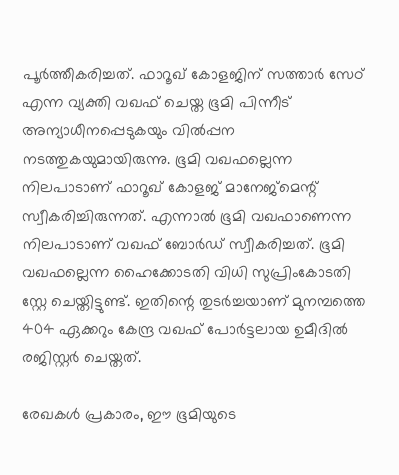പൂർത്തീകരിച്ചത്. ഫാറൂഖ് കോളജിന് സത്താർ സേഠ് എന്ന വ്യക്തി വഖഫ് ചെയ്ത ഭൂമി പിന്നീട് അന്യാധീനപ്പെടുകയും വിൽപ്പന നടത്തുകയുമായിരുന്നു. ഭൂമി വഖഫല്ലെന്ന നിലപാടാണ് ഫാറൂഖ് കോളജ് മാനേജ്മെന്റ് സ്വീകരിച്ചിരുന്നത്. എന്നാൽ ഭൂമി വഖഫാണെന്ന നിലപാടാണ് വഖഫ് ബോർഡ് സ്വീകരിച്ചത്. ഭൂമി വഖഫല്ലെന്ന ഹൈക്കോടതി വിധി സുപ്രിംകോടതി സ്റ്റേ ചെയ്തിട്ടുണ്ട്. ഇതിന്റെ തുടർച്ചയാണ് മുനമ്പത്തെ 404 ഏക്കറും കേന്ദ്ര വഖഫ് പോർട്ടലായ ഉമീദിൽ രജിസ്റ്റർ ചെയ്തത്.

രേഖകൾ പ്രകാരം, ഈ ഭൂമിയുടെ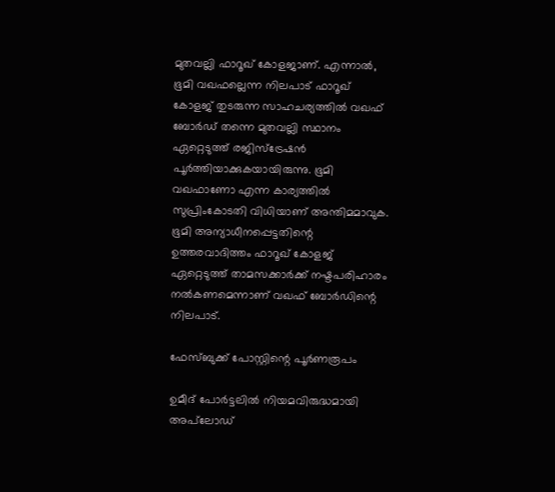മുതവല്ലി ഫാറൂഖ് കോളജാണ്. എന്നാൽ, ഭൂമി വഖഫല്ലെന്ന നിലപാട് ഫാറൂഖ് കോളജ് തുടരുന്ന സാഹചര്യത്തിൽ വഖഫ് ബോർഡ് തന്നെ മുതവല്ലി സ്ഥാനം ഏറ്റെടുത്ത് രജിസ്ട്രേഷൻ പൂർത്തിയാക്കുകയായിരുന്നു. ഭൂമി വഖഫാണോ എന്ന കാര്യത്തിൽ സുപ്രിംകോടതി വിധിയാണ് അന്തിമമാവുക. ഭൂമി അന്യാധീനപ്പെട്ടതിന്റെ ഉത്തരവാദിത്തം ഫാറൂഖ് കോളജ് ഏറ്റെടുത്ത് താമസക്കാർക്ക് നഷ്ടപരിഹാരം നൽകണമെന്നാണ് വഖഫ് ബോർഡിന്റെ നിലപാട്.

ഫേസ്ബുക്ക് പോസ്റ്റിന്റെ പൂർണരൂപം

ഉമീദ് പോർട്ടലിൽ നിയമവിരുദ്ധമായി അപ്‌ലോഡ്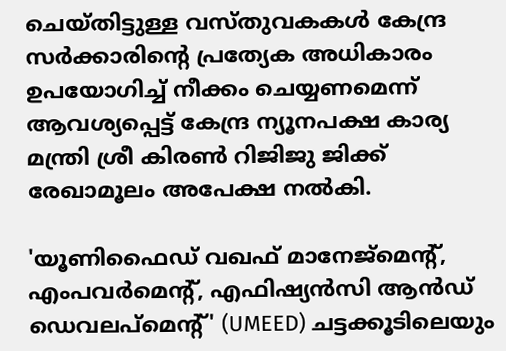ചെയ്തിട്ടുള്ള വസ്തുവകകൾ കേന്ദ്ര സർക്കാരിന്റെ പ്രത്യേക അധികാരം ഉപയോഗിച്ച് നീക്കം ചെയ്യണമെന്ന് ആവശ്യപ്പെട്ട് കേന്ദ്ര ന്യൂനപക്ഷ കാര്യ മന്ത്രി ശ്രീ കിരൺ റിജിജു ജിക്ക് രേഖാമൂലം അപേക്ഷ നൽകി.

'യൂണിഫൈഡ് വഖഫ് മാനേജ്മെന്റ്, എംപവർമെന്റ്, എഫിഷ്യൻസി ആൻഡ് ഡെവലപ്മെന്റ്' (UMEED) ചട്ടക്കൂടിലെയും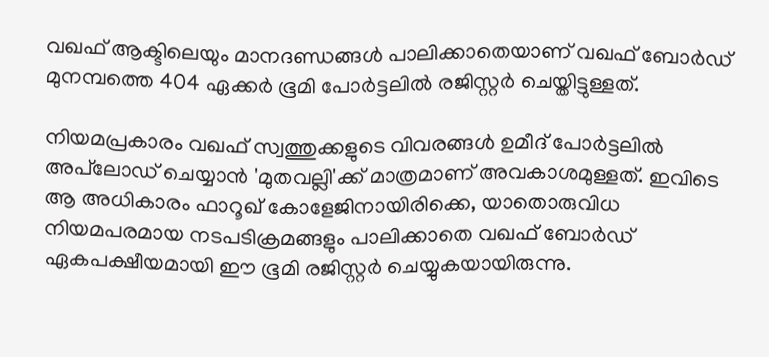വഖഫ് ആക്ടിലെയും മാനദണ്ഡങ്ങൾ പാലിക്കാതെയാണ് വഖഫ് ബോർഡ് മുനമ്പത്തെ 404 ഏക്കർ ഭൂമി പോർട്ടലിൽ രജിസ്റ്റർ ചെയ്തിട്ടുള്ളത്.

നിയമപ്രകാരം വഖഫ് സ്വത്തുക്കളുടെ വിവരങ്ങൾ ഉമീദ് പോർട്ടലിൽ അപ്‌ലോഡ് ചെയ്യാൻ 'മുതവല്ലി'ക്ക് മാത്രമാണ് അവകാശമുള്ളത്. ഇവിടെ ആ അധികാരം ഫാറൂഖ് കോളേജിനായിരിക്കെ, യാതൊരുവിധ നിയമപരമായ നടപടിക്രമങ്ങളും പാലിക്കാതെ വഖഫ് ബോർഡ് ഏകപക്ഷീയമായി ഈ ഭൂമി രജിസ്റ്റർ ചെയ്യുകയായിരുന്നു.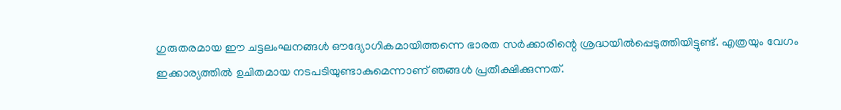ഗുരുതരമായ ഈ ചട്ടലംഘനങ്ങൾ ഔദ്യോഗികമായിത്തന്നെ ഭാരത സർക്കാരിന്റെ ശ്രദ്ധയിൽപ്പെടുത്തിയിട്ടുണ്ട്. എത്രയും വേഗം ഇക്കാര്യത്തിൽ ഉചിതമായ നടപടിയുണ്ടാകുമെന്നാണ് ഞങ്ങൾ പ്രതീക്ഷിക്കുന്നത്.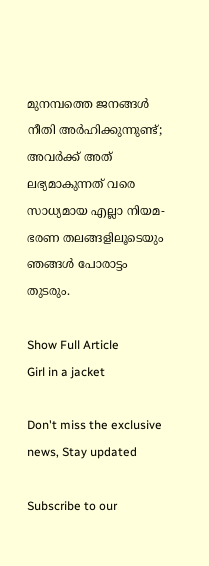മുനമ്പത്തെ ജനങ്ങൾ നീതി അർഹിക്കുന്നുണ്ട്; അവർക്ക് അത് ലഭ്യമാകുന്നത് വരെ സാധ്യമായ എല്ലാ നിയമ-ഭരണ തലങ്ങളിലൂടെയും ഞങ്ങൾ പോരാട്ടം തുടരും.

Show Full Article
Girl in a jacket

Don't miss the exclusive news, Stay updated

Subscribe to our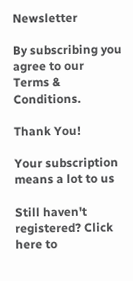Newsletter

By subscribing you agree to our Terms & Conditions.

Thank You!

Your subscription means a lot to us

Still haven't registered? Click here to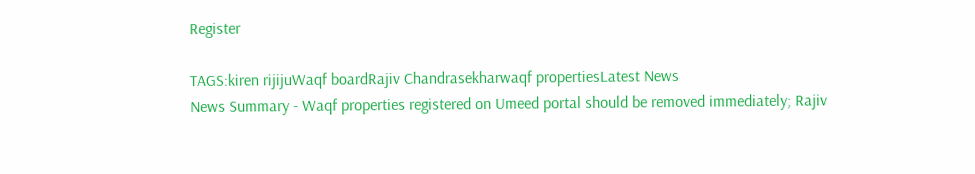Register

TAGS:kiren rijijuWaqf boardRajiv Chandrasekharwaqf propertiesLatest News
News Summary - Waqf properties registered on Umeed portal should be removed immediately; Rajiv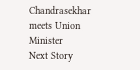Chandrasekhar meets Union Minister
Next Story